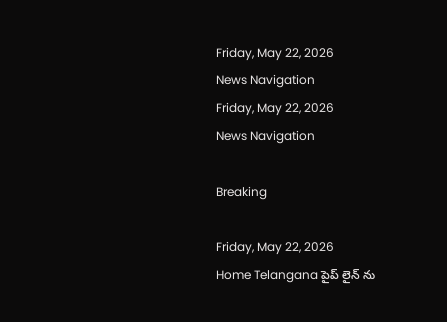Friday, May 22, 2026
News Navigation
Friday, May 22, 2026
News Navigation

Breaking

Friday, May 22, 2026
Home Telangana పైప్ లైన్ ను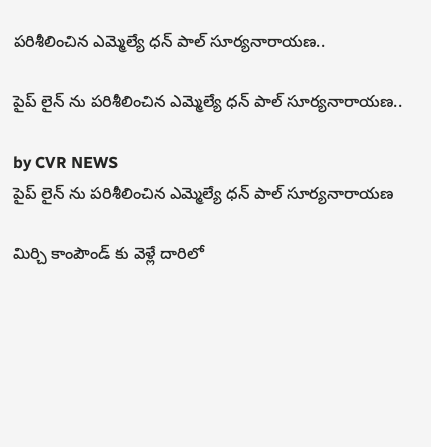పరిశీలించిన ఎమ్మెల్యే ధన్ పాల్ సూర్యనారాయణ..

పైప్ లైన్ ను పరిశీలించిన ఎమ్మెల్యే ధన్ పాల్ సూర్యనారాయణ..

by CVR NEWS
పైప్ లైన్ ను పరిశీలించిన ఎమ్మెల్యే ధన్ పాల్ సూర్యనారాయణ

మిర్చి కాంపౌండ్ కు వెళ్లే దారిలో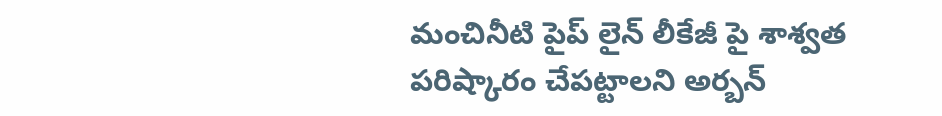మంచినీటి పైప్ లైన్ లీకేజీ పై శాశ్వత పరిష్కారం చేపట్టాలని అర్బన్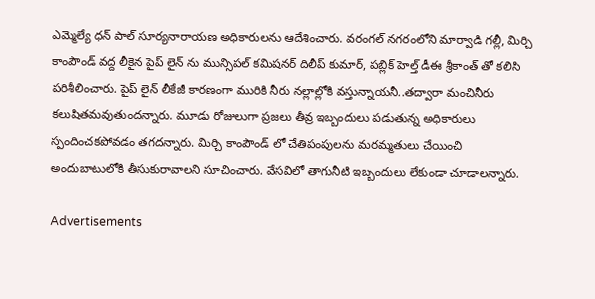ఎమ్మెల్యే ధన్ పాల్ సూర్యనారాయణ అధికారులను ఆదేశించారు. వరంగల్ నగరంలోని మార్వాడి గల్లీ, మిర్చి కాంపౌండ్ వద్ద లీకైన పైప్ లైన్ ను మున్సిపల్ కమిషనర్ దిలీప్ కుమార్, పబ్లిక్ హెల్త్ డీఈ శ్రీకాంత్ తో కలిసి పరిశీలించారు. పైప్ లైన్ లీకేజీ కారణంగా మురికి నీరు నల్లాల్లోకి వస్తున్నాయనీ..తద్వారా మంచినీరు కలుషితమవుతుందన్నారు. మూడు రోజులుగా ప్రజలు తీవ్ర ఇబ్బందులు పడుతున్న అధికారులు స్పందించకపోవడం తగదన్నారు. మిర్చి కాంపౌండ్ లో చేతిపంపులను మరమ్మతులు చేయించి అందుబాటులోకి తీసుకురావాలని సూచించారు. వేసవిలో తాగునీటి ఇబ్బందులు లేకుండా చూడాలన్నారు.

Advertisements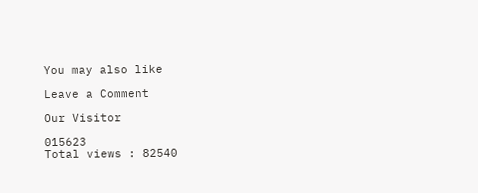You may also like

Leave a Comment

Our Visitor

015623
Total views : 82540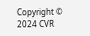Copyright © 2024 CVR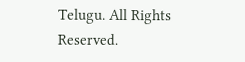Telugu. All Rights Reserved.